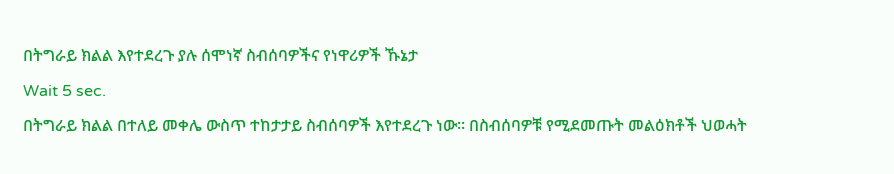በትግራይ ክልል እየተደረጉ ያሉ ሰሞነኛ ስብሰባዎችና የነዋሪዎች ኹኔታ

Wait 5 sec.

በትግራይ ክልል በተለይ መቀሌ ውስጥ ተከታታይ ስብሰባዎች እየተደረጉ ነው። በስብሰባዎቹ የሚደመጡት መልዕክቶች ህወሓት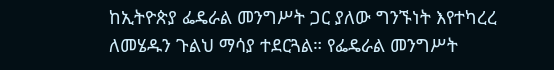ከኢትዮጵያ ፌዴራል መንግሥት ጋር ያለው ግንኙነት እየተካረረ ለመሄዱን ጉልህ ማሳያ ተደርጓል። የፌዴራል መንግሥት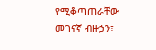የሚቆጣጠራቸው መገናኛ ብዙኃን፣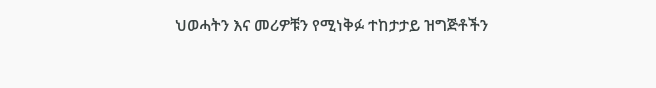ህወሓትን እና መሪዎቹን የሚነቅፉ ተከታታይ ዝግጅቶችን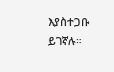እያስተጋቡ ይገኛሉ።